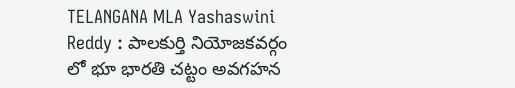TELANGANA MLA Yashaswini Reddy : పాలకుర్తి నియోజకవర్గం లో భూ భారతి చట్టం అవగహన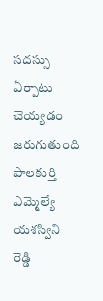సదస్సు ఏర్పాటు చెయ్యడం జరుగుతుంది పాలకుర్తి ఎమ్మెల్యే యశస్విని రెడ్డి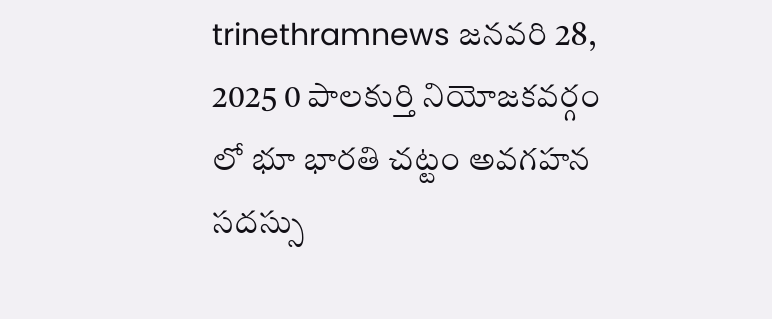trinethramnews జనవరి 28, 2025 0 పాలకుర్తి నియోజకవర్గం లో భూ భారతి చట్టం అవగహన సదస్సు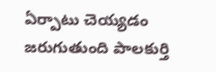ఏర్పాటు చెయ్యడం జరుగుతుంది పాలకుర్తి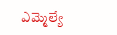ఎమ్మెల్యే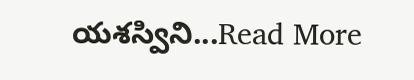యశస్విని...Read More